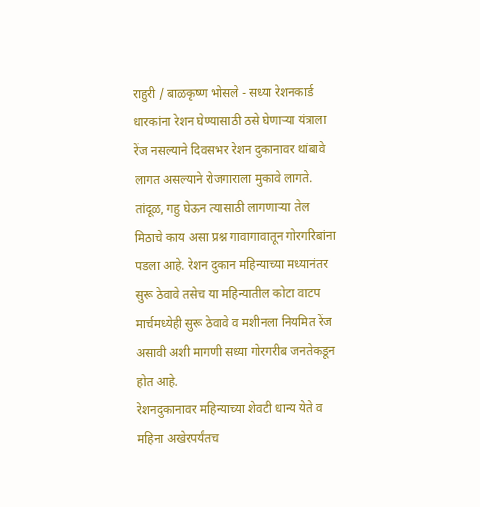राहुरी / बाळकृष्ण भोसले - सध्या रेशनकार्ड धारकांना रेशन घेण्यासाठी ठसे घेणाऱ्या यंत्राला रेंज नसल्याने दिवसभर रेशन दुकानावर थांबावे लागत असल्याने रोजगाराला मुकावे लागते. तांदूळ, गहु घेऊन त्यासाठी लागणाऱ्या तेल मिठाचे काय असा प्रश्न गावागावातून गोरगरिबांना पडला आहे. रेशन दुकान महिन्याच्या मध्यानंतर सुरू ठेवावे तसेच या महिन्यातील कोटा वाटप मार्चमध्येही सुरू ठेवावे व मशीनला नियमित रेंज असावी अशी मागणी सध्या गोरगरीब जनतेकडून होत आहे.
रेशनदुकानावर महिन्याच्या शेवटी धान्य येते व महिना अखेरपर्यंतच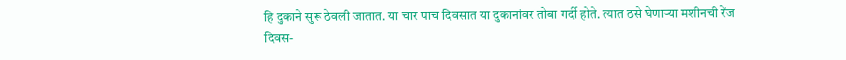हि दुकाने सुरू ठेवली जातात. या चार पाच दिवसात या दुकानांवर तोबा गर्दी होते. त्यात ठसे घेणाऱ्या मशीनची रेंज दिवस-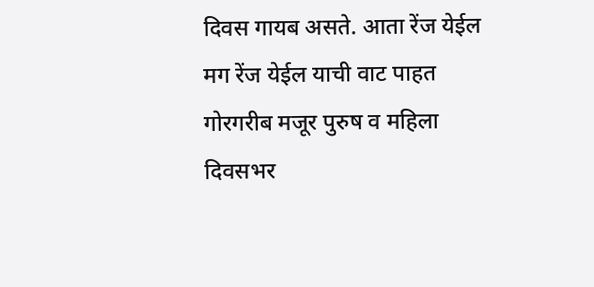दिवस गायब असते. आता रेंज येईल मग रेंज येईल याची वाट पाहत गोरगरीब मजूर पुरुष व महिला दिवसभर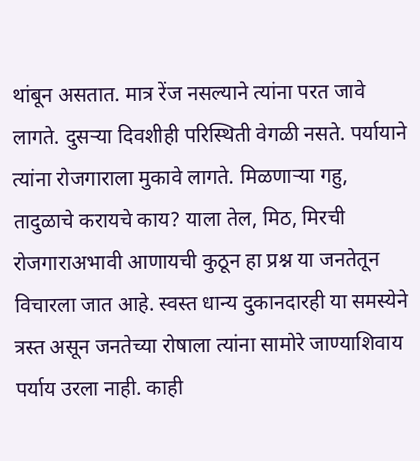थांबून असतात. मात्र रेंज नसल्याने त्यांना परत जावे लागते. दुसऱ्या दिवशीही परिस्थिती वेगळी नसते. पर्यायाने त्यांना रोजगाराला मुकावे लागते. मिळणाऱ्या गहु, तादुळाचे करायचे काय? याला तेल, मिठ, मिरची रोजगाराअभावी आणायची कुठून हा प्रश्न या जनतेतून विचारला जात आहे. स्वस्त धान्य दुकानदारही या समस्येने त्रस्त असून जनतेच्या रोषाला त्यांना सामोरे जाण्याशिवाय पर्याय उरला नाही. काही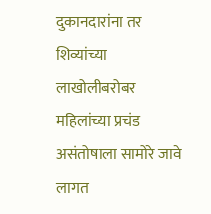दुकानदारांना तर शिव्यांच्या लाखोलीबरोबर महिलांच्या प्रचंड असंतोषाला सामोरे जावे लागत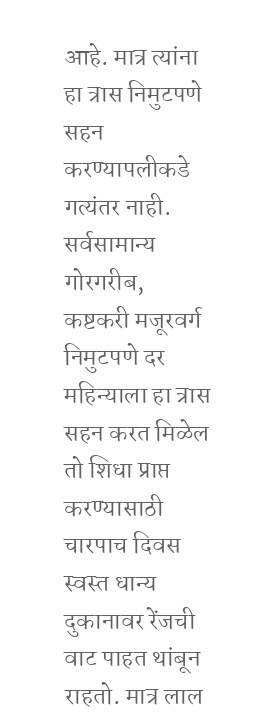आहे. मात्र त्यांना हा त्रास निमुटपणे सहन करण्यापलीकडे गत्यंतर नाही.
सर्वसामान्य गोरगरीब, कष्टकरी मजूरवर्ग निमुटपणे दर महिन्याला हा त्रास सहन करत मिळेल तो शिधा प्राप्त करण्यासाठी चारपाच दिवस स्वस्त धान्य दुकानावर रेंजची वाट पाहत थांबून राहतो. मात्र लाल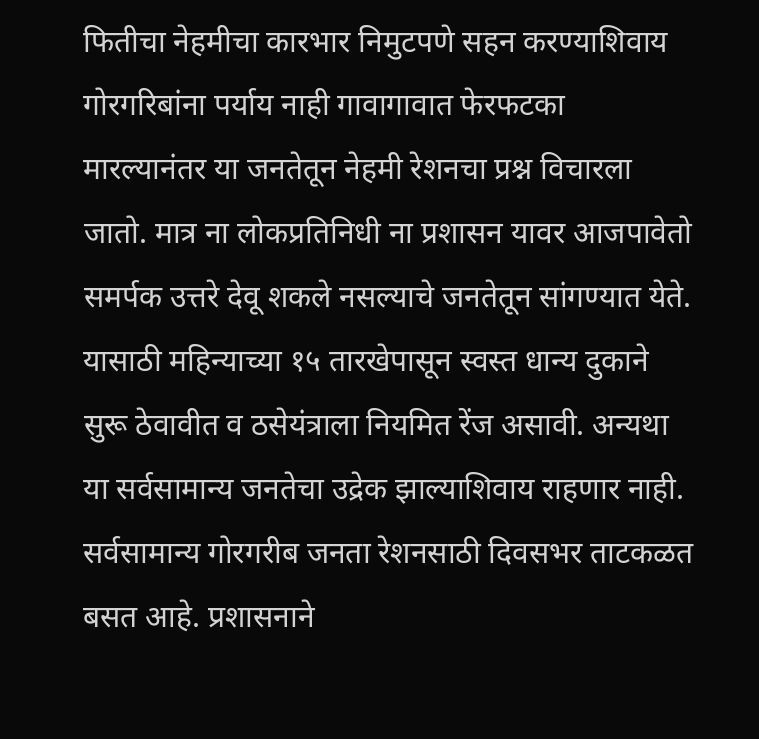फितीचा नेहमीचा कारभार निमुटपणे सहन करण्याशिवाय गोरगरिबांना पर्याय नाही गावागावात फेरफटका मारल्यानंतर या जनतेतून नेहमी रेशनचा प्रश्न विचारला जातो. मात्र ना लोकप्रतिनिधी ना प्रशासन यावर आजपावेतो समर्पक उत्तरे देवू शकले नसल्याचे जनतेतून सांगण्यात येते.
यासाठी महिन्याच्या १५ तारखेपासून स्वस्त धान्य दुकाने सुरू ठेवावीत व ठसेयंत्राला नियमित रेंज असावी. अन्यथा या सर्वसामान्य जनतेचा उद्रेक झाल्याशिवाय राहणार नाही.
सर्वसामान्य गोरगरीब जनता रेशनसाठी दिवसभर ताटकळत बसत आहे. प्रशासनाने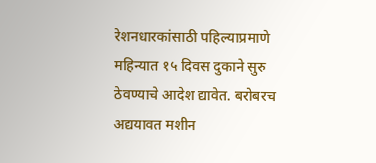रेशनधारकांसाठी पहिल्याप्रमाणे महिन्यात १५ दिवस दुकाने सुरु ठेवण्याचे आदेश द्यावेत. बरोबरच अद्ययावत मशीन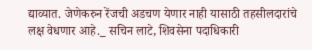द्याव्यात. जेणेकरुन रेंजची अडचण येणार नाही यासाठी तहसीलदारांचे लक्ष वेधणार आहे._ सचिन लाटे, शिवसेना पदाधिकारी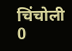चिंचोली
0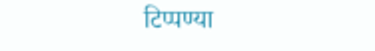टिप्पण्या